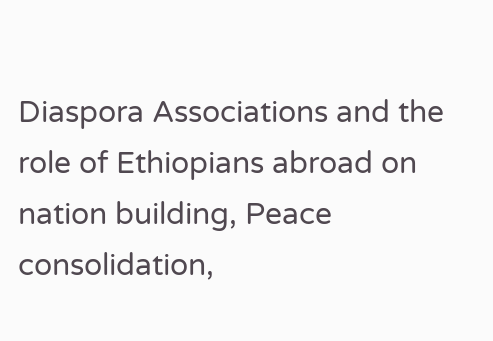Diaspora Associations and the role of Ethiopians abroad on nation building, Peace consolidation,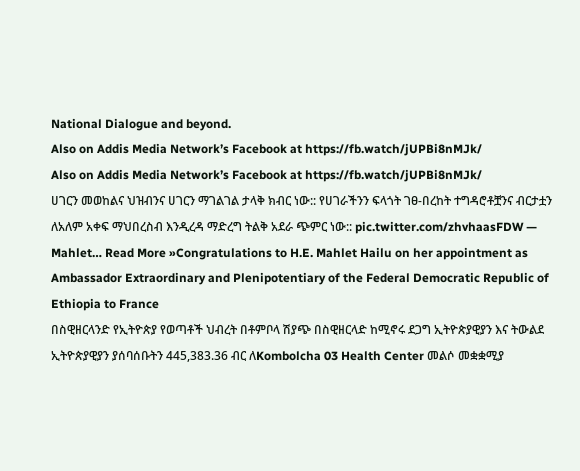National Dialogue and beyond.
Also on Addis Media Network’s Facebook at https://fb.watch/jUPBi8nMJk/
Also on Addis Media Network’s Facebook at https://fb.watch/jUPBi8nMJk/
ሀገርን መወከልና ህዝብንና ሀገርን ማገልገል ታላቅ ክብር ነው:: የሀገራችንን ፍላጎት ገፀ-በረከት ተግዳሮቶቿንና ብርታቷን ለአለም አቀፍ ማህበረስብ እንዲረዳ ማድረግ ትልቅ አደራ ጭምር ነው:: pic.twitter.com/zhvhaasFDW — Mahlet… Read More »Congratulations to H.E. Mahlet Hailu on her appointment as Ambassador Extraordinary and Plenipotentiary of the Federal Democratic Republic of Ethiopia to France
በስዊዘርላንድ የኢትዮጵያ የወጣቶች ህብረት በቶምቦላ ሽያጭ በስዊዘርላድ ከሚኖሩ ደጋግ ኢትዮጵያዊያን እና ትውልደ ኢትዮጵያዊያን ያሰባሰቡትን 445,383.36 ብር ለKombolcha 03 Health Center መልሶ መቋቋሚያ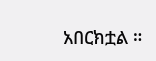አበርክቷል ።